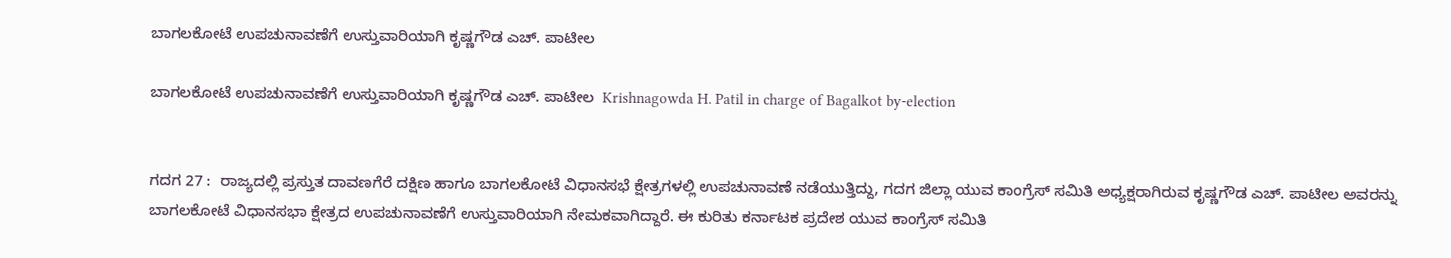ಬಾಗಲಕೋಟೆ ಉಪಚುನಾವಣೆಗೆ ಉಸ್ತುವಾರಿಯಾಗಿ ಕೃಷ್ಣಗೌಡ ಎಚ್‌. ಪಾಟೀಲ

ಬಾಗಲಕೋಟೆ ಉಪಚುನಾವಣೆಗೆ ಉಸ್ತುವಾರಿಯಾಗಿ ಕೃಷ್ಣಗೌಡ ಎಚ್‌. ಪಾಟೀಲ  Krishnagowda H. Patil in charge of Bagalkot by-election


ಗದಗ 27 :  ರಾಜ್ಯದಲ್ಲಿ ಪ್ರಸ್ತುತ ದಾವಣಗೆರೆ ದಕ್ಷಿಣ ಹಾಗೂ ಬಾಗಲಕೋಟೆ ವಿಧಾನಸಭೆ ಕ್ಷೇತ್ರಗಳಲ್ಲಿ ಉಪಚುನಾವಣೆ ನಡೆಯುತ್ತಿದ್ದು, ಗದಗ ಜಿಲ್ಲಾ ಯುವ ಕಾಂಗ್ರೆಸ್ ಸಮಿತಿ ಅಧ್ಯಕ್ಷರಾಗಿರುವ ಕೃಷ್ಣಗೌಡ ಎಚ್‌. ಪಾಟೀಲ ಅವರನ್ನು ಬಾಗಲಕೋಟೆ ವಿಧಾನಸಭಾ ಕ್ಷೇತ್ರದ ಉಪಚುನಾವಣೆಗೆ ಉಸ್ತುವಾರಿಯಾಗಿ ನೇಮಕವಾಗಿದ್ದಾರೆ. ಈ ಕುರಿತು ಕರ್ನಾಟಕ ಪ್ರದೇಶ ಯುವ ಕಾಂಗ್ರೆಸ್ ಸಮಿತಿ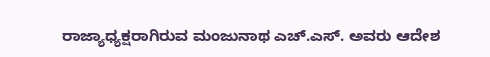ರಾಜ್ಯಾಧ್ಯಕ್ಷರಾಗಿರುವ ಮಂಜುನಾಥ ಎಚ್‌.ಎಸ್‌. ಅವರು ಆದೇಶ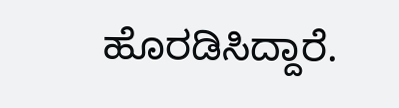ಹೊರಡಿಸಿದ್ದಾರೆ.